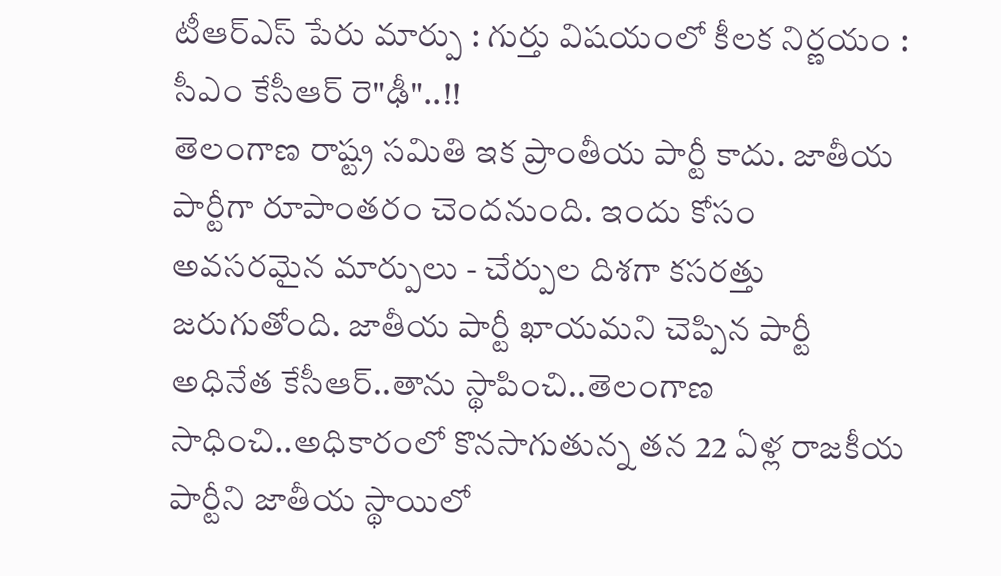టీఆర్ఎస్ పేరు మార్పు : గుర్తు విషయంలో కీలక నిర్ణయం : సీఎం కేసీఆర్ రె"ఢీ"..!!
తెలంగాణ రాష్ట్ర సమితి ఇక ప్రాంతీయ పార్టీ కాదు. జాతీయ పార్టీగా రూపాంతరం చెందనుంది. ఇందు కోసం అవసరమైన మార్పులు - చేర్పుల దిశగా కసరత్తు జరుగుతోంది. జాతీయ పార్టీ ఖాయమని చెప్పిన పార్టీ అధినేత కేసీఆర్..తాను స్థాపించి..తెలంగాణ సాధించి..అధికారంలో కొనసాగుతున్న తన 22 ఏళ్ల రాజకీయ పార్టీని జాతీయ స్థాయిలో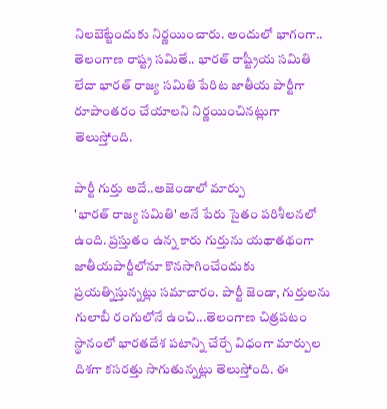నిలబెట్టేందుకు నిర్ణయించారు. అందులో భాగంగా.. తెలంగాణ రాష్ట్ర సమితే.. భారత్ రాష్ట్రీయ సమితి లేదా భారత్ రాజ్య సమితి పేరిట జాతీయ పార్టీగా రూపాంతరం చేయాలని నిర్ణయించినట్లుగా తెలుస్తోంది.

పార్టీ గుర్తు అదే..అజెండాలో మార్పు
'భారత్ రాజ్య సమితి' అనే పేరు సైతం పరిశీలనలో ఉంది. ప్రస్తుతం ఉన్న కారు గుర్తును యథాతథంగా జాతీయపార్టీలోనూ కొనసాగించేందుకు ప్రయత్నిస్తున్నట్లు సమాచారం. పార్టీ జెండా, గుర్తులను గులాబీ రంగులోనే ఉంచి...తెలంగాణ చిత్రపటం స్థానంలో భారతదేశ పటాన్ని చేర్చే విధంగా మార్పుల దిశగా కసరత్తు సాగుతున్నట్లు తెలుస్తోంది. ఈ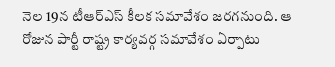నెల 19న టీఆర్ఎస్ కీలక సమావేశం జరగనుంది. ఆ రోజున పార్టీ రాష్ట్ర కార్యవర్గ సమావేశం ఏర్పాటు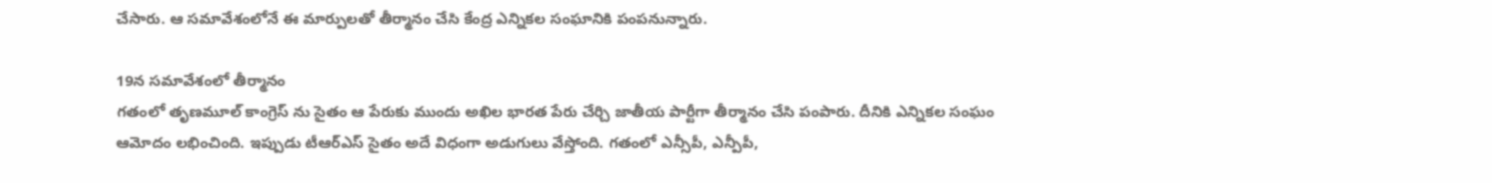చేసారు. ఆ సమావేశంలోనే ఈ మార్పులతో తీర్మానం చేసి కేంద్ర ఎన్నికల సంఘానికి పంపనున్నారు.

19న సమావేశంలో తీర్మానం
గతంలో తృణమూల్ కాంగ్రెస్ ను సైతం ఆ పేరుకు ముందు అఖిల భారత పేరు చేర్చి జాతీయ పార్టీగా తీర్మానం చేసి పంపారు. దీనికి ఎన్నికల సంఘం ఆమోదం లభించింది. ఇప్పుడు టీఆర్ఎస్ సైతం అదే విధంగా అడుగులు వేస్తోంది. గతంలో ఎన్సీపీ, ఎన్పీపీ,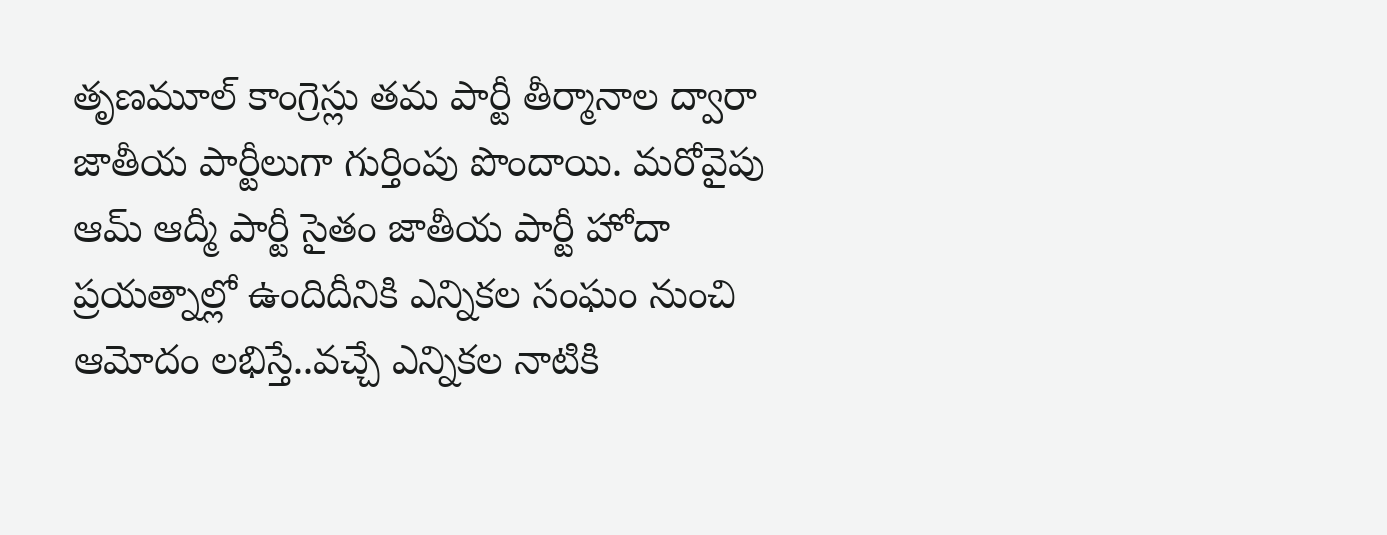తృణమూల్ కాంగ్రెస్లు తమ పార్టీ తీర్మానాల ద్వారా జాతీయ పార్టీలుగా గుర్తింపు పొందాయి. మరోవైపు ఆమ్ ఆద్మీ పార్టీ సైతం జాతీయ పార్టీ హోదా ప్రయత్నాల్లో ఉందిదీనికి ఎన్నికల సంఘం నుంచి ఆమోదం లభిస్తే..వచ్చే ఎన్నికల నాటికి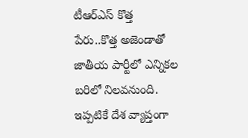టీఆర్ఎస్ కొత్త పేరు..కొత్త అజెండాతో జాతీయ పార్టీలో ఎన్నికల బరిలో నిలవనుంది. ఇప్పటికే దేశ వ్యాప్తంగా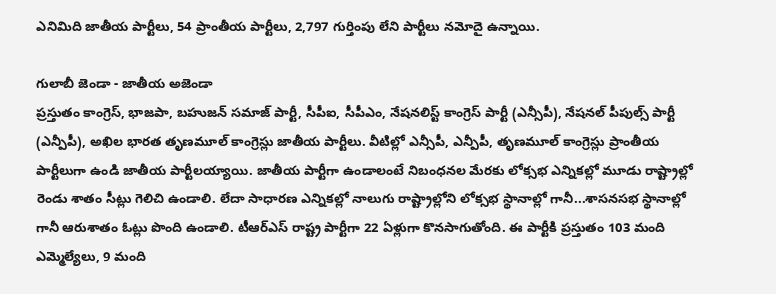ఎనిమిది జాతీయ పార్టీలు, 54 ప్రాంతీయ పార్టీలు, 2,797 గుర్తింపు లేని పార్టీలు నమోదై ఉన్నాయి.

గులాబీ జెండా - జాతీయ అజెండా
ప్రస్తుతం కాంగ్రెస్, భాజపా, బహుజన్ సమాజ్ పార్టీ, సీపీఐ, సీపీఎం, నేషనలిస్ట్ కాంగ్రెస్ పార్టీ (ఎన్సీపీ), నేషనల్ పీపుల్స్ పార్టీ (ఎన్పీపీ), అఖిల భారత తృణమూల్ కాంగ్రెస్లు జాతీయ పార్టీలు. వీటిల్లో ఎన్సీపీ, ఎన్పీపీ, తృణమూల్ కాంగ్రెస్లు ప్రాంతీయ పార్టీలుగా ఉండి జాతీయ పార్టీలయ్యాయి. జాతీయ పార్టీగా ఉండాలంటే నిబంధనల మేరకు లోక్సభ ఎన్నికల్లో మూడు రాష్ట్రాల్లో రెండు శాతం సీట్లు గెలిచి ఉండాలి. లేదా సాధారణ ఎన్నికల్లో నాలుగు రాష్ట్రాల్లోని లోక్సభ స్థానాల్లో గానీ...శాసనసభ స్థానాల్లో గానీ ఆరుశాతం ఓట్లు పొంది ఉండాలి. టీఆర్ఎస్ రాష్ట్ర పార్టీగా 22 ఏళ్లుగా కొనసాగుతోంది. ఈ పార్టీకి ప్రస్తుతం 103 మంది ఎమ్మెల్యేలు, 9 మంది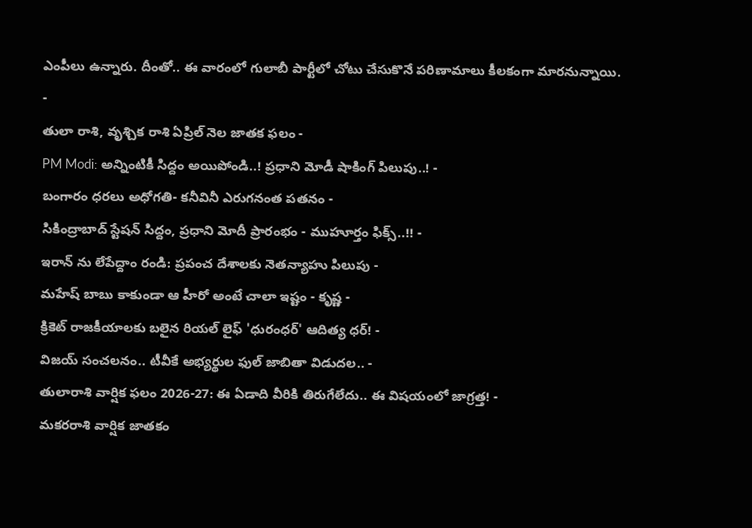ఎంపీలు ఉన్నారు. దీంతో.. ఈ వారంలో గులాబీ పార్టీలో చోటు చేసుకొనే పరిణామాలు కీలకంగా మారనున్నాయి.
-
తులా రాశి, వృశ్చిక రాశి ఏప్రిల్ నెల జాతక ఫలం -
PM Modi: అన్నింటికీ సిద్దం అయిపోండి..! ప్రధాని మోడీ షాకింగ్ పిలుపు..! -
బంగారం ధరలు అధోగతి- కనీవినీ ఎరుగనంత పతనం -
సికింద్రాబాద్ స్టేషన్ సిద్దం, ప్రధాని మోదీ ప్రారంభం - ముహూర్తం ఫిక్స్..!! -
ఇరాన్ ను లేపేద్దాం రండి: ప్రపంచ దేశాలకు నెతన్యాహు పిలుపు -
మహేష్ బాబు కాకుండా ఆ హీరో అంటే చాలా ఇష్టం - కృష్ణ -
క్రికెట్ రాజకీయాలకు బలైన రియల్ లైఫ్ 'ధురంధర్' ఆదిత్య ధర్! -
విజయ్ సంచలనం.. టీవీకే అభ్యర్థుల ఫుల్ జాబితా విడుదల.. -
తులారాశి వార్షిక ఫలం 2026-27: ఈ ఏడాది వీరికి తిరుగేలేదు.. ఈ విషయంలో జాగ్రత్త! -
మకరరాశి వార్షిక జాతకం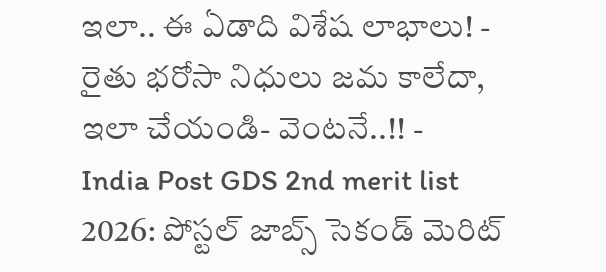ఇలా.. ఈ ఏడాది విశేష లాభాలు! -
రైతు భరోసా నిధులు జమ కాలేదా, ఇలా చేయండి- వెంటనే..!! -
India Post GDS 2nd merit list 2026: పోస్టల్ జాబ్స్ సెకండ్ మెరిట్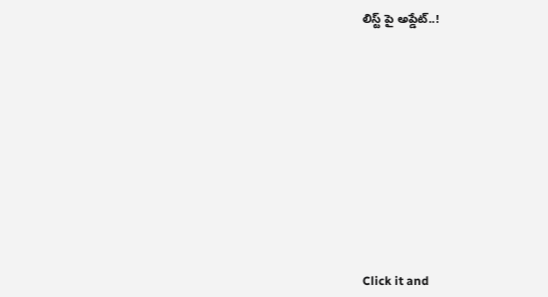లిస్ట్ పై అప్డేట్..!












Click it and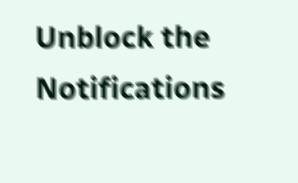Unblock the Notifications